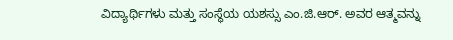ವಿದ್ಯಾರ್ಥಿಗಳು ಮತ್ತು ಸಂಸ್ಥೆಯ ಯಶಸ್ಸು ಎಂ.ಜಿ.ಆರ್. ಅವರ ಆತ್ಮವನ್ನು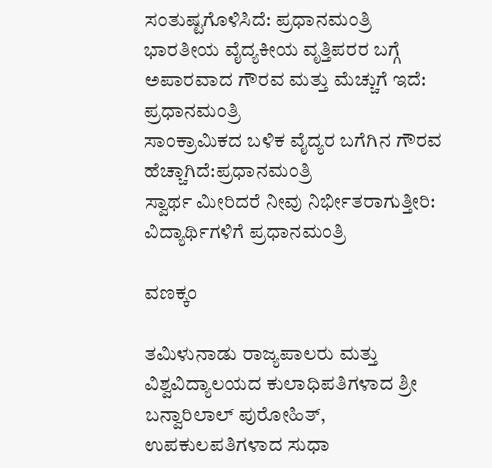ಸಂತುಷ್ಟಗೊಳಿಸಿದೆ: ಪ್ರಧಾನಮಂತ್ರಿ
ಭಾರತೀಯ ವೈದ್ಯಕೀಯ ವೃತ್ತಿಪರರ ಬಗ್ಗೆ ಅಪಾರವಾದ ಗೌರವ ಮತ್ತು ಮೆಚ್ಚುಗೆ ಇದೆ: ಪ್ರಧಾನಮಂತ್ರಿ
ಸಾಂಕ್ರಾಮಿಕದ ಬಳಿಕ ವೈದ್ಯರ ಬಗೆಗಿನ ಗೌರವ ಹೆಚ್ಚಾಗಿದೆ:ಪ್ರಧಾನಮಂತ್ರಿ
ಸ್ವಾರ್ಥ ಮೀರಿದರೆ ನೀವು ನಿರ್ಭೀತರಾಗುತ್ತೀರಿ: ವಿದ್ಯಾರ್ಥಿಗಳಿಗೆ ಪ್ರಧಾನಮಂತ್ರಿ

ವಣಕ್ಕಂ

ತಮಿಳುನಾಡು ರಾಜ್ಯಪಾಲರು ಮತ್ತು ವಿಶ್ವವಿದ್ಯಾಲಯದ ಕುಲಾಧಿಪತಿಗಳಾದ ಶ್ರೀ ಬನ್ವಾರಿಲಾಲ್ ಪುರೋಹಿತ್, ಉಪಕುಲಪತಿಗಳಾದ ಸುಧಾ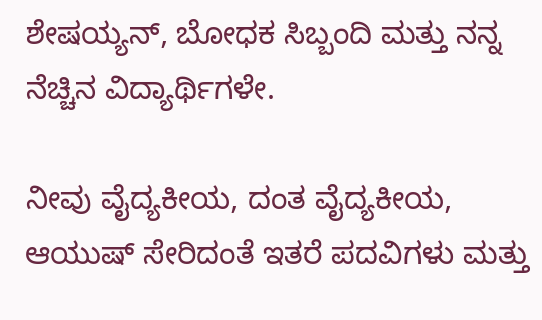ಶೇಷಯ್ಯನ್, ಬೋಧಕ ಸಿಬ್ಬಂದಿ ಮತ್ತು ನನ್ನ ನೆಚ್ಚಿನ ವಿದ್ಯಾರ್ಥಿಗಳೇ.

ನೀವು ವೈದ್ಯಕೀಯ, ದಂತ ವೈದ್ಯಕೀಯ, ಆಯುಷ್ ಸೇರಿದಂತೆ ಇತರೆ ಪದವಿಗಳು ಮತ್ತು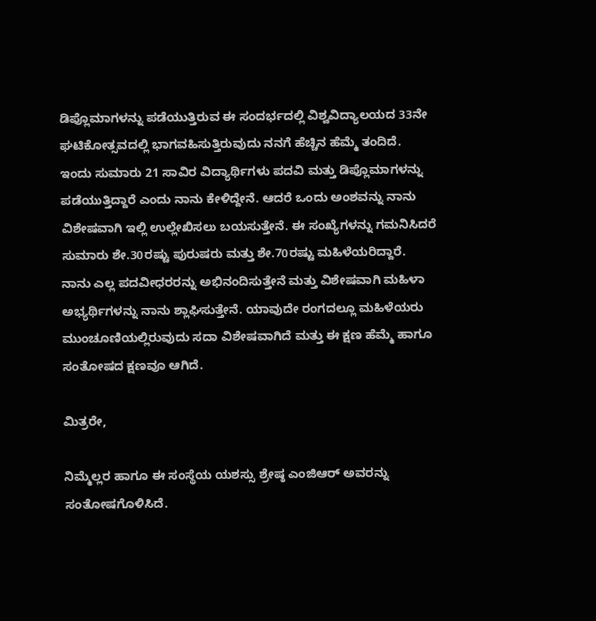ಡಿಪ್ಲೊಮಾಗಳನ್ನು ಪಡೆಯುತ್ತಿರುವ ಈ ಸಂದರ್ಭದಲ್ಲಿ ವಿಶ್ವವಿದ್ಯಾಲಯದ 33ನೇ ಘಟಿಕೋತ್ಸವದಲ್ಲಿ ಭಾಗವಹಿಸುತ್ತಿರುವುದು ನನಗೆ ಹೆಚ್ಚಿನ ಹೆಮ್ಮೆ ತಂದಿದೆ. ಇಂದು ಸುಮಾರು 21 ಸಾವಿರ ವಿದ್ಯಾರ್ಥಿಗಳು ಪದವಿ ಮತ್ತು ಡಿಪ್ಲೊಮಾಗಳನ್ನು ಪಡೆಯುತ್ತಿದ್ದಾರೆ ಎಂದು ನಾನು ಕೇಳಿದ್ದೇನೆ. ಆದರೆ ಒಂದು ಅಂಶವನ್ನು ನಾನು ವಿಶೇಷವಾಗಿ ಇಲ್ಲಿ ಉಲ್ಲೇಖಿಸಲು ಬಯಸುತ್ತೇನೆ. ಈ ಸಂಖ್ಯೆಗಳನ್ನು ಗಮನಿಸಿದರೆ ಸುಮಾರು ಶೇ.30ರಷ್ಟು ಪುರುಷರು ಮತ್ತು ಶೇ.70ರಷ್ಟು ಮಹಿಳೆಯರಿದ್ದಾರೆ. ನಾನು ಎಲ್ಲ ಪದವೀಧರರನ್ನು ಅಭಿನಂದಿಸುತ್ತೇನೆ ಮತ್ತು ವಿಶೇಷವಾಗಿ ಮಹಿಳಾ ಅಭ್ಯರ್ಥಿಗಳನ್ನು ನಾನು ಶ್ಲಾಘಿಸುತ್ತೇನೆ. ಯಾವುದೇ ರಂಗದಲ್ಲೂ ಮಹಿಳೆಯರು ಮುಂಚೂಣಿಯಲ್ಲಿರುವುದು ಸದಾ ವಿಶೇಷವಾಗಿದೆ ಮತ್ತು ಈ ಕ್ಷಣ ಹೆಮ್ಮೆ ಹಾಗೂ ಸಂತೋಷದ ಕ್ಷಣವೂ ಆಗಿದೆ.

ಮಿತ್ರರೇ,

ನಿಮ್ಮೆಲ್ಲರ ಹಾಗೂ ಈ ಸಂಸ್ಥೆಯ ಯಶಸ್ಸು ಶ್ರೇಷ್ಠ ಎಂಜಿಆರ್ ಅವರನ್ನು ಸಂತೋಷಗೊಳಿಸಿದೆ.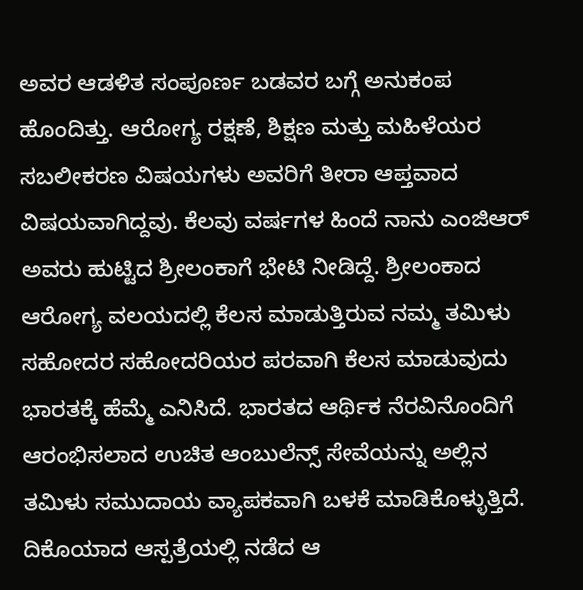ಅವರ ಆಡಳಿತ ಸಂಪೂರ್ಣ ಬಡವರ ಬಗ್ಗೆ ಅನುಕಂಪ ಹೊಂದಿತ್ತು. ಆರೋಗ್ಯ ರಕ್ಷಣೆ, ಶಿಕ್ಷಣ ಮತ್ತು ಮಹಿಳೆಯರ ಸಬಲೀಕರಣ ವಿಷಯಗಳು ಅವರಿಗೆ ತೀರಾ ಆಪ್ತವಾದ ವಿಷಯವಾಗಿದ್ದವು. ಕೆಲವು ವರ್ಷಗಳ ಹಿಂದೆ ನಾನು ಎಂಜಿಆರ್ ಅವರು ಹುಟ್ಟಿದ ಶ್ರೀಲಂಕಾಗೆ ಭೇಟಿ ನೀಡಿದ್ದೆ. ಶ್ರೀಲಂಕಾದ ಆರೋಗ್ಯ ವಲಯದಲ್ಲಿ ಕೆಲಸ ಮಾಡುತ್ತಿರುವ ನಮ್ಮ ತಮಿಳು ಸಹೋದರ ಸಹೋದರಿಯರ ಪರವಾಗಿ ಕೆಲಸ ಮಾಡುವುದು ಭಾರತಕ್ಕೆ ಹೆಮ್ಮೆ ಎನಿಸಿದೆ. ಭಾರತದ ಆರ್ಥಿಕ ನೆರವಿನೊಂದಿಗೆ ಆರಂಭಿಸಲಾದ ಉಚಿತ ಆಂಬುಲೆನ್ಸ್ ಸೇವೆಯನ್ನು ಅಲ್ಲಿನ ತಮಿಳು ಸಮುದಾಯ ವ್ಯಾಪಕವಾಗಿ ಬಳಕೆ ಮಾಡಿಕೊಳ್ಳುತ್ತಿದೆ. ದಿಕೊಯಾದ ಆಸ್ಪತ್ರೆಯಲ್ಲಿ ನಡೆದ ಆ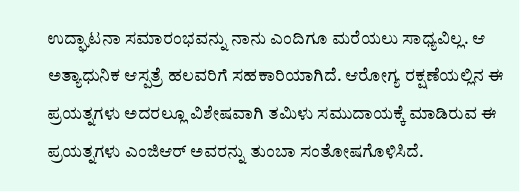ಉದ್ಘಾಟನಾ ಸಮಾರಂಭವನ್ನು ನಾನು ಎಂದಿಗೂ ಮರೆಯಲು ಸಾಧ್ಯವಿಲ್ಲ. ಆ ಅತ್ಯಾಧುನಿಕ ಆಸ್ಪತ್ರೆ ಹಲವರಿಗೆ ಸಹಕಾರಿಯಾಗಿದೆ. ಆರೋಗ್ಯ ರಕ್ಷಣೆಯಲ್ಲಿನ ಈ ಪ್ರಯತ್ನಗಳು ಅದರಲ್ಲೂ ವಿಶೇಷವಾಗಿ ತಮಿಳು ಸಮುದಾಯಕ್ಕೆ ಮಾಡಿರುವ ಈ ಪ್ರಯತ್ನಗಳು ಎಂಜಿಆರ್ ಅವರನ್ನು ತುಂಬಾ ಸಂತೋಷಗೊಳಿಸಿದೆ.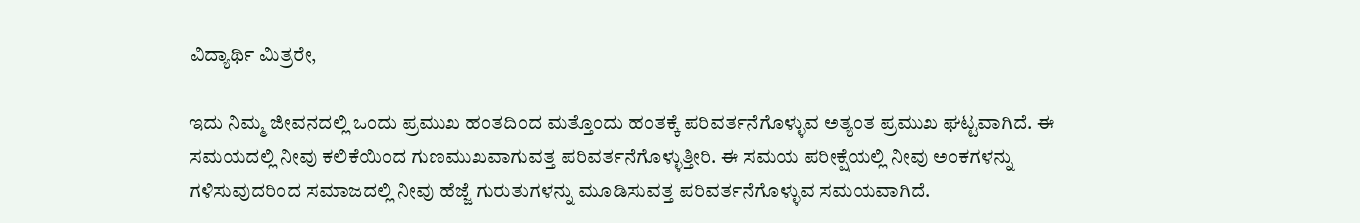ವಿದ್ಯಾರ್ಥಿ ಮಿತ್ರರೇ,

ಇದು ನಿಮ್ಮ ಜೀವನದಲ್ಲಿ ಒಂದು ಪ್ರಮುಖ ಹಂತದಿಂದ ಮತ್ತೊಂದು ಹಂತಕ್ಕೆ ಪರಿವರ್ತನೆಗೊಳ್ಳುವ ಅತ್ಯಂತ ಪ್ರಮುಖ ಘಟ್ಟವಾಗಿದೆ. ಈ ಸಮಯದಲ್ಲಿ ನೀವು ಕಲಿಕೆಯಿಂದ ಗುಣಮುಖವಾಗುವತ್ತ ಪರಿವರ್ತನೆಗೊಳ್ಳುತ್ತೀರಿ. ಈ ಸಮಯ ಪರೀಕ್ಷೆಯಲ್ಲಿ ನೀವು ಅಂಕಗಳನ್ನು ಗಳಿಸುವುದರಿಂದ ಸಮಾಜದಲ್ಲಿ ನೀವು ಹೆಜ್ಜೆ ಗುರುತುಗಳನ್ನು ಮೂಡಿಸುವತ್ತ ಪರಿವರ್ತನೆಗೊಳ್ಳುವ ಸಮಯವಾಗಿದೆ.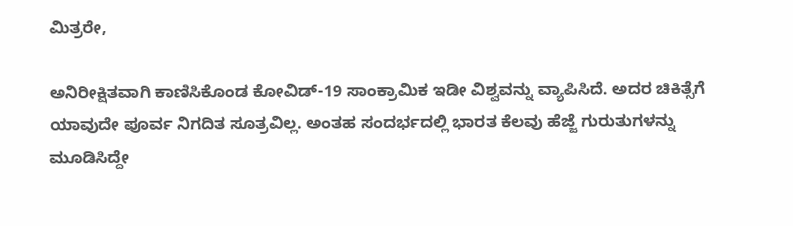ಮಿತ್ರರೇ,

ಅನಿರೀಕ್ಷಿತವಾಗಿ ಕಾಣಿಸಿಕೊಂಡ ಕೋವಿಡ್-19 ಸಾಂಕ್ರಾಮಿಕ ಇಡೀ ವಿಶ್ವವನ್ನು ವ್ಯಾಪಿಸಿದೆ. ಅದರ ಚಿಕಿತ್ಸೆಗೆ ಯಾವುದೇ ಪೂರ್ವ ನಿಗದಿತ ಸೂತ್ರವಿಲ್ಲ. ಅಂತಹ ಸಂದರ್ಭದಲ್ಲಿ ಭಾರತ ಕೆಲವು ಹೆಜ್ಜೆ ಗುರುತುಗಳನ್ನು ಮೂಡಿಸಿದ್ದೇ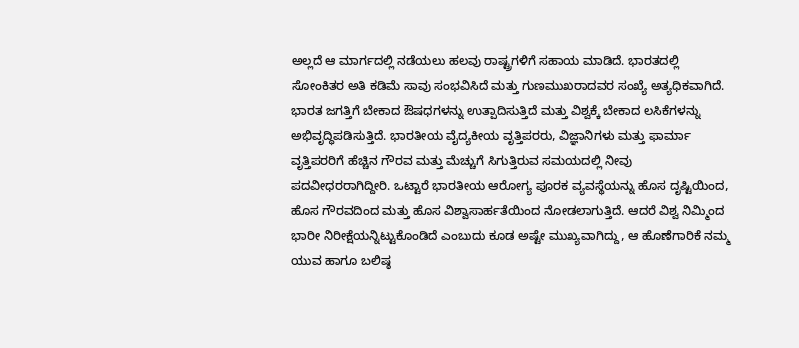ಅಲ್ಲದೆ ಆ ಮಾರ್ಗದಲ್ಲಿ ನಡೆಯಲು ಹಲವು ರಾಷ್ಟ್ರಗಳಿಗೆ ಸಹಾಯ ಮಾಡಿದೆ. ಭಾರತದಲ್ಲಿ ಸೋಂಕಿತರ ಅತಿ ಕಡಿಮೆ ಸಾವು ಸಂಭವಿಸಿದೆ ಮತ್ತು ಗುಣಮುಖರಾದವರ ಸಂಖ್ಯೆ ಅತ್ಯಧಿಕವಾಗಿದೆ. ಭಾರತ ಜಗತ್ತಿಗೆ ಬೇಕಾದ ಔಷಧಗಳನ್ನು ಉತ್ಪಾದಿಸುತ್ತಿದೆ ಮತ್ತು ವಿಶ್ವಕ್ಕೆ ಬೇಕಾದ ಲಸಿಕೆಗಳನ್ನು ಅಭಿವೃದ್ಧಿಪಡಿಸುತ್ತಿದೆ. ಭಾರತೀಯ ವೈದ್ಯಕೀಯ ವೃತ್ತಿಪರರು, ವಿಜ್ಞಾನಿಗಳು ಮತ್ತು ಫಾರ್ಮಾ ವೃತ್ತಿಪರರಿಗೆ ಹೆಚ್ಚಿನ ಗೌರವ ಮತ್ತು ಮೆಚ್ಚುಗೆ ಸಿಗುತ್ತಿರುವ ಸಮಯದಲ್ಲಿ ನೀವು ಪದವೀಧರರಾಗಿದ್ದೀರಿ. ಒಟ್ಟಾರೆ ಭಾರತೀಯ ಆರೋಗ್ಯ ಪೂರಕ ವ್ಯವಸ್ಥೆಯನ್ನು ಹೊಸ ದೃಷ್ಟಿಯಿಂದ, ಹೊಸ ಗೌರವದಿಂದ ಮತ್ತು ಹೊಸ ವಿಶ್ವಾಸಾರ್ಹತೆಯಿಂದ ನೋಡಲಾಗುತ್ತಿದೆ. ಆದರೆ ವಿಶ್ವ ನಿಮ್ಮಿಂದ ಭಾರೀ ನಿರೀಕ್ಷೆಯನ್ನಿಟ್ಟುಕೊಂಡಿದೆ ಎಂಬುದು ಕೂಡ ಅಷ್ಟೇ ಮುಖ್ಯವಾಗಿದ್ದು, ಆ ಹೊಣೆಗಾರಿಕೆ ನಮ್ಮ ಯುವ ಹಾಗೂ ಬಲಿಷ್ಠ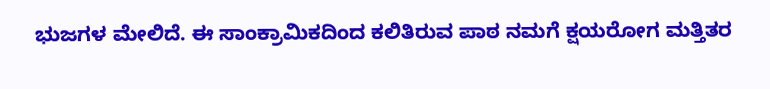ಭುಜಗಳ ಮೇಲಿದೆ. ಈ ಸಾಂಕ್ರಾಮಿಕದಿಂದ ಕಲಿತಿರುವ ಪಾಠ ನಮಗೆ ಕ್ಷಯರೋಗ ಮತ್ತಿತರ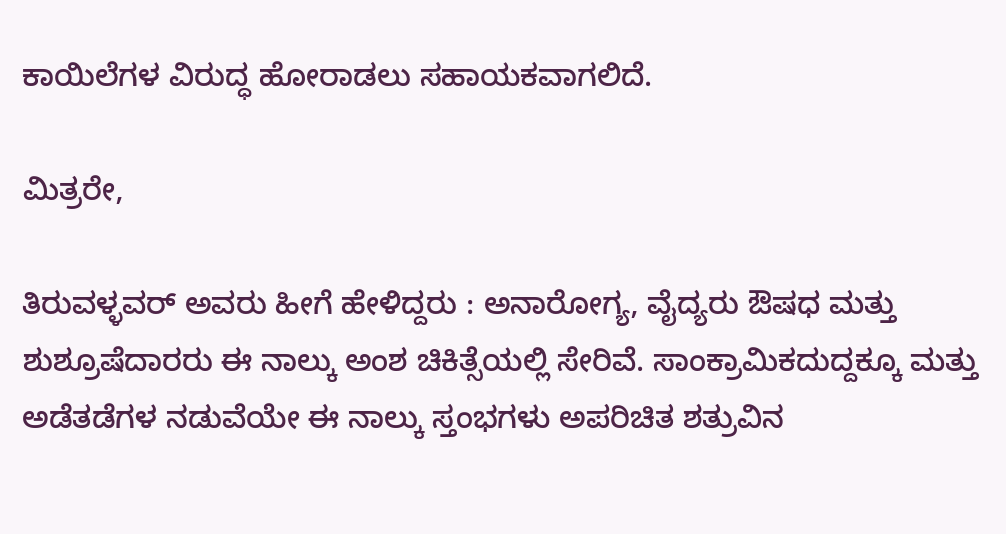ಕಾಯಿಲೆಗಳ ವಿರುದ್ಧ ಹೋರಾಡಲು ಸಹಾಯಕವಾಗಲಿದೆ.

ಮಿತ್ರರೇ,

ತಿರುವಳ್ಳವರ್ ಅವರು ಹೀಗೆ ಹೇಳಿದ್ದರು : ಅನಾರೋಗ್ಯ, ವೈದ್ಯರು ಔಷಧ ಮತ್ತು ಶುಶ್ರೂಷೆದಾರರು ಈ ನಾಲ್ಕು ಅಂಶ ಚಿಕಿತ್ಸೆಯಲ್ಲಿ ಸೇರಿವೆ. ಸಾಂಕ್ರಾಮಿಕದುದ್ದಕ್ಕೂ ಮತ್ತು ಅಡೆತಡೆಗಳ ನಡುವೆಯೇ ಈ ನಾಲ್ಕು ಸ್ತಂಭಗಳು ಅಪರಿಚಿತ ಶತ್ರುವಿನ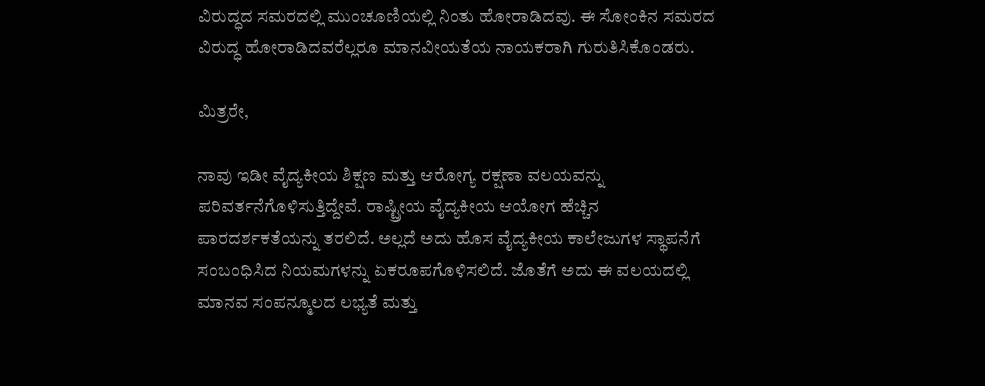ವಿರುದ್ಧದ ಸಮರದಲ್ಲಿ ಮುಂಚೂಣಿಯಲ್ಲಿ ನಿಂತು ಹೋರಾಡಿದವು. ಈ ಸೋಂಕಿನ ಸಮರದ ವಿರುದ್ಧ ಹೋರಾಡಿದವರೆಲ್ಲರೂ ಮಾನವೀಯತೆಯ ನಾಯಕರಾಗಿ ಗುರುತಿಸಿಕೊಂಡರು.

ಮಿತ್ರರೇ,

ನಾವು ಇಡೀ ವೈದ್ಯಕೀಯ ಶಿಕ್ಷಣ ಮತ್ತು ಆರೋಗ್ಯ ರಕ್ಷಣಾ ವಲಯವನ್ನು ಪರಿವರ್ತನೆಗೊಳಿಸುತ್ತಿದ್ದೇವೆ. ರಾಷ್ಟ್ರೀಯ ವೈದ್ಯಕೀಯ ಆಯೋಗ ಹೆಚ್ಚಿನ ಪಾರದರ್ಶಕತೆಯನ್ನು ತರಲಿದೆ. ಅಲ್ಲದೆ ಅದು ಹೊಸ ವೈದ್ಯಕೀಯ ಕಾಲೇಜುಗಳ ಸ್ಥಾಪನೆಗೆ ಸಂಬಂಧಿಸಿದ ನಿಯಮಗಳನ್ನು ಏಕರೂಪಗೊಳಿಸಲಿದೆ. ಜೊತೆಗೆ ಅದು ಈ ವಲಯದಲ್ಲಿ ಮಾನವ ಸಂಪನ್ಮೂಲದ ಲಭ್ಯತೆ ಮತ್ತು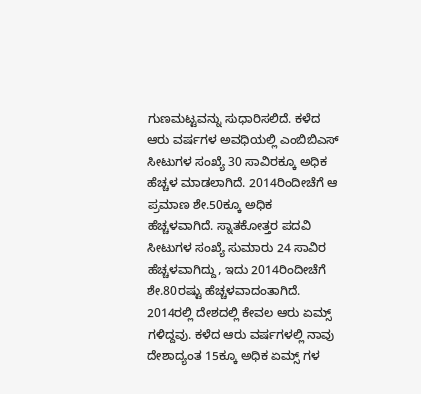ಗುಣಮಟ್ಟವನ್ನು ಸುಧಾರಿಸಲಿದೆ. ಕಳೆದ ಆರು ವರ್ಷಗಳ ಅವಧಿಯಲ್ಲಿ ಎಂಬಿಬಿಎಸ್ ಸೀಟುಗಳ ಸಂಖ್ಯೆ 30 ಸಾವಿರಕ್ಕೂ ಅಧಿಕ ಹೆಚ್ಚಳ ಮಾಡಲಾಗಿದೆ. 2014ರಿಂದೀಚೆಗೆ ಆ ಪ್ರಮಾಣ ಶೇ.50ಕ್ಕೂ ಅಧಿಕ ಹೆಚ್ಚಳವಾಗಿದೆ. ಸ್ನಾತಕೋತ್ತರ ಪದವಿ ಸೀಟುಗಳ ಸಂಖ್ಯೆ ಸುಮಾರು 24 ಸಾವಿರ ಹೆಚ್ಚಳವಾಗಿದ್ದು, ಇದು 2014ರಿಂದೀಚೆಗೆ ಶೇ.80ರಷ್ಟು ಹೆಚ್ಚಳವಾದಂತಾಗಿದೆ. 2014ರಲ್ಲಿ ದೇಶದಲ್ಲಿ ಕೇವಲ ಆರು ಏಮ್ಸ್ ಗಳಿದ್ದವು. ಕಳೆದ ಆರು ವರ್ಷಗಳಲ್ಲಿ ನಾವು ದೇಶಾದ್ಯಂತ 15ಕ್ಕೂ ಅಧಿಕ ಏಮ್ಸ್ ಗಳ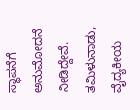ಸ್ಥಾಪನೆಗೆ ಅನುಮೋದನೆ ನೀಡಿದ್ದೇವೆ. ತಮಿಳುನಾಡು, ವೈದ್ಯಕೀಯ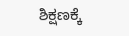ಶಿಕ್ಷಣಕ್ಕೆ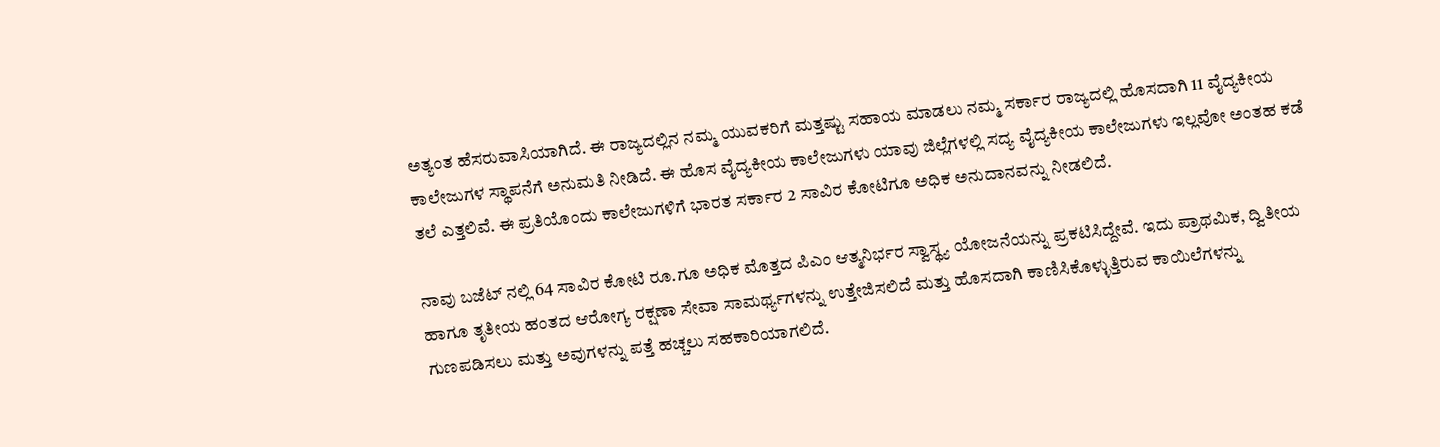ಅತ್ಯಂತ ಹೆಸರುವಾಸಿಯಾಗಿದೆ. ಈ ರಾಜ್ಯದಲ್ಲಿನ ನಮ್ಮ ಯುವಕರಿಗೆ ಮತ್ತಷ್ಟು ಸಹಾಯ ಮಾಡಲು ನಮ್ಮ ಸರ್ಕಾರ ರಾಜ್ಯದಲ್ಲಿ ಹೊಸದಾಗಿ 11 ವೈದ್ಯಕೀಯ ಕಾಲೇಜುಗಳ ಸ್ಥಾಪನೆಗೆ ಅನುಮತಿ ನೀಡಿದೆ. ಈ ಹೊಸ ವೈದ್ಯಕೀಯ ಕಾಲೇಜುಗಳು ಯಾವು ಜಿಲ್ಲೆಗಳಲ್ಲಿ ಸದ್ಯ ವೈದ್ಯಕೀಯ ಕಾಲೇಜುಗಳು ಇಲ್ಲವೋ ಅಂತಹ ಕಡೆ ತಲೆ ಎತ್ತಲಿವೆ. ಈ ಪ್ರತಿಯೊಂದು ಕಾಲೇಜುಗಳಿಗೆ ಭಾರತ ಸರ್ಕಾರ 2 ಸಾವಿರ ಕೋಟಿಗೂ ಅಧಿಕ ಅನುದಾನವನ್ನು ನೀಡಲಿದೆ.

ನಾವು ಬಜೆಟ್ ನಲ್ಲಿ 64 ಸಾವಿರ ಕೋಟಿ ರೂ.ಗೂ ಅಧಿಕ ಮೊತ್ತದ ಪಿಎಂ ಆತ್ಮನಿರ್ಭರ ಸ್ವಾಸ್ಥ್ಯ ಯೋಜನೆಯನ್ನು ಪ್ರಕಟಿಸಿದ್ದೇವೆ. ಇದು ಪ್ರಾಥಮಿಕ, ದ್ವಿತೀಯ ಹಾಗೂ ತೃತೀಯ ಹಂತದ ಆರೋಗ್ಯ ರಕ್ಷಣಾ ಸೇವಾ ಸಾಮರ್ಥ್ಯಗಳನ್ನು ಉತ್ತೇಜಿಸಲಿದೆ ಮತ್ತು ಹೊಸದಾಗಿ ಕಾಣಿಸಿಕೊಳ್ಳುತ್ತಿರುವ ಕಾಯಿಲೆಗಳನ್ನು ಗುಣಪಡಿಸಲು ಮತ್ತು ಅವುಗಳನ್ನು ಪತ್ತೆ ಹಚ್ಚಲು ಸಹಕಾರಿಯಾಗಲಿದೆ.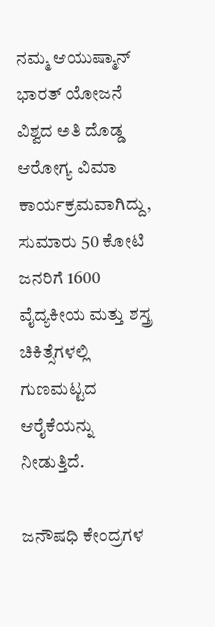ನಮ್ಮ ಆಯುಷ್ಮಾನ್ ಭಾರತ್ ಯೋಜನೆ ವಿಶ್ವದ ಅತಿ ದೊಡ್ಡ ಆರೋಗ್ಯ ವಿಮಾ ಕಾರ್ಯಕ್ರಮವಾಗಿದ್ದು, ಸುಮಾರು 50 ಕೋಟಿ ಜನರಿಗೆ 1600 ವೈದ್ಯಕೀಯ ಮತ್ತು ಶಸ್ತ್ರ ಚಿಕಿತ್ಸೆಗಳಲ್ಲಿ ಗುಣಮಟ್ಟದ ಆರೈಕೆಯನ್ನು ನೀಡುತ್ತಿದೆ.

ಜನೌಷಧಿ ಕೇಂದ್ರಗಳ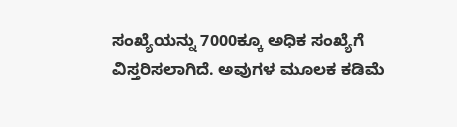ಸಂಖ್ಯೆಯನ್ನು 7000ಕ್ಕೂ ಅಧಿಕ ಸಂಖ್ಯೆಗೆ ವಿಸ್ತರಿಸಲಾಗಿದೆ. ಅವುಗಳ ಮೂಲಕ ಕಡಿಮೆ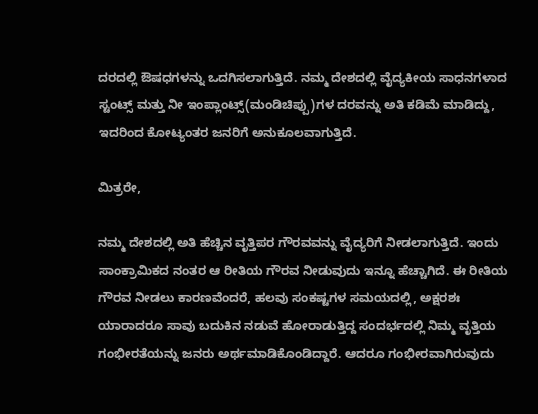ದರದಲ್ಲಿ ಔಷಧಗಳನ್ನು ಒದಗಿಸಲಾಗುತ್ತಿದೆ. ನಮ್ಮ ದೇಶದಲ್ಲಿ ವೈದ್ಯಕೀಯ ಸಾಧನಗಳಾದ ಸ್ಟಂಟ್ಸ್ ಮತ್ತು ನೀ ಇಂಪ್ಲಾಂಟ್ಸ್(ಮಂಡಿಚಿಪ್ಪು)ಗಳ ದರವನ್ನು ಅತಿ ಕಡಿಮೆ ಮಾಡಿದ್ದು, ಇದರಿಂದ ಕೋಟ್ಯಂತರ ಜನರಿಗೆ ಅನುಕೂಲವಾಗುತ್ತಿದೆ.

ಮಿತ್ರರೇ,

ನಮ್ಮ ದೇಶದಲ್ಲಿ ಅತಿ ಹೆಚ್ಚಿನ ವೃತ್ತಿಪರ ಗೌರವವನ್ನು ವೈದ್ಯರಿಗೆ ನೀಡಲಾಗುತ್ತಿದೆ. ಇಂದು ಸಾಂಕ್ರಾಮಿಕದ ನಂತರ ಆ ರೀತಿಯ ಗೌರವ ನೀಡುವುದು ಇನ್ನೂ ಹೆಚ್ಚಾಗಿದೆ. ಈ ರೀತಿಯ ಗೌರವ ನೀಡಲು ಕಾರಣವೆಂದರೆ, ಹಲವು ಸಂಕಷ್ಟಗಳ ಸಮಯದಲ್ಲಿ, ಅಕ್ಷರಶಃ ಯಾರಾದರೂ ಸಾವು ಬದುಕಿನ ನಡುವೆ ಹೋರಾಡುತ್ತಿದ್ದ ಸಂದರ್ಭದಲ್ಲಿ ನಿಮ್ಮ ವೃತ್ತಿಯ ಗಂಭೀರತೆಯನ್ನು ಜನರು ಅರ್ಥಮಾಡಿಕೊಂಡಿದ್ದಾರೆ. ಆದರೂ ಗಂಭೀರವಾಗಿರುವುದು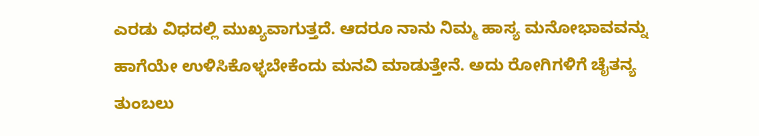ಎರಡು ವಿಧದಲ್ಲಿ ಮುಖ್ಯವಾಗುತ್ತದೆ. ಆದರೂ ನಾನು ನಿಮ್ಮ ಹಾಸ್ಯ ಮನೋಭಾವವನ್ನು ಹಾಗೆಯೇ ಉಳಿಸಿಕೊಳ್ಳಬೇಕೆಂದು ಮನವಿ ಮಾಡುತ್ತೇನೆ. ಅದು ರೋಗಿಗಳಿಗೆ ಚೈತನ್ಯ ತುಂಬಲು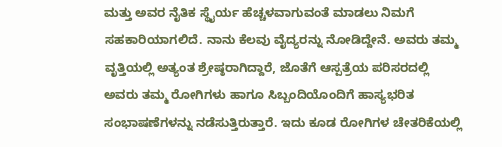ಮತ್ತು ಅವರ ನೈತಿಕ ಸ್ಥೈರ್ಯ ಹೆಚ್ಚಳವಾಗುವಂತೆ ಮಾಡಲು ನಿಮಗೆ ಸಹಕಾರಿಯಾಗಲಿದೆ. ನಾನು ಕೆಲವು ವೈದ್ಯರನ್ನು ನೋಡಿದ್ದೇನೆ. ಅವರು ತಮ್ಮ ವೃತ್ತಿಯಲ್ಲಿ ಅತ್ಯಂತ ಶ್ರೇಷ್ಠರಾಗಿದ್ದಾರೆ, ಜೊತೆಗೆ ಆಸ್ಪತ್ರೆಯ ಪರಿಸರದಲ್ಲಿ ಅವರು ತಮ್ಮ ರೋಗಿಗಳು ಹಾಗೂ ಸಿಬ್ಬಂದಿಯೊಂದಿಗೆ ಹಾಸ್ಯಭರಿತ ಸಂಭಾಷಣೆಗಳನ್ನು ನಡೆಸುತ್ತಿರುತ್ತಾರೆ. ಇದು ಕೂಡ ರೋಗಿಗಳ ಚೇತರಿಕೆಯಲ್ಲಿ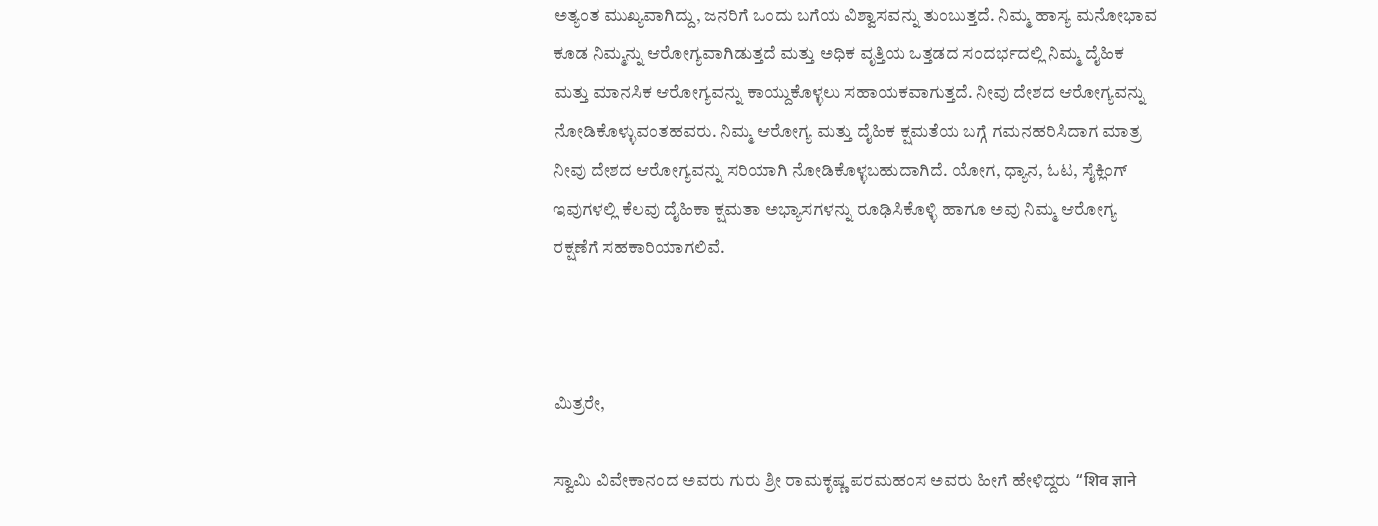ಅತ್ಯಂತ ಮುಖ್ಯವಾಗಿದ್ದು, ಜನರಿಗೆ ಒಂದು ಬಗೆಯ ವಿಶ್ವಾಸವನ್ನು ತುಂಬುತ್ತದೆ. ನಿಮ್ಮ ಹಾಸ್ಯ ಮನೋಭಾವ ಕೂಡ ನಿಮ್ಮನ್ನು ಆರೋಗ್ಯವಾಗಿಡುತ್ತದೆ ಮತ್ತು ಅಧಿಕ ವೃತ್ತಿಯ ಒತ್ತಡದ ಸಂದರ್ಭದಲ್ಲಿ ನಿಮ್ಮ ದೈಹಿಕ ಮತ್ತು ಮಾನಸಿಕ ಆರೋಗ್ಯವನ್ನು ಕಾಯ್ದುಕೊಳ್ಳಲು ಸಹಾಯಕವಾಗುತ್ತದೆ. ನೀವು ದೇಶದ ಆರೋಗ್ಯವನ್ನು ನೋಡಿಕೊಳ್ಳುವಂತಹವರು. ನಿಮ್ಮ ಆರೋಗ್ಯ ಮತ್ತು ದೈಹಿಕ ಕ್ಷಮತೆಯ ಬಗ್ಗೆ ಗಮನಹರಿಸಿದಾಗ ಮಾತ್ರ ನೀವು ದೇಶದ ಆರೋಗ್ಯವನ್ನು ಸರಿಯಾಗಿ ನೋಡಿಕೊಳ್ಳಬಹುದಾಗಿದೆ. ಯೋಗ, ಧ್ಯಾನ, ಓಟ, ಸೈಕ್ಲಿಂಗ್ ಇವುಗಳಲ್ಲಿ ಕೆಲವು ದೈಹಿಕಾ ಕ್ಷಮತಾ ಅಭ್ಯಾಸಗಳನ್ನು ರೂಢಿಸಿಕೊಳ್ಳಿ ಹಾಗೂ ಅವು ನಿಮ್ಮ ಆರೋಗ್ಯ ರಕ್ಷಣೆಗೆ ಸಹಕಾರಿಯಾಗಲಿವೆ.



ಮಿತ್ರರೇ,

ಸ್ವಾಮಿ ವಿವೇಕಾನಂದ ಅವರು ಗುರು ಶ್ರೀ ರಾಮಕೃಷ್ಣ ಪರಮಹಂಸ ಅವರು ಹೀಗೆ ಹೇಳಿದ್ದರು “शिव ज्ञाने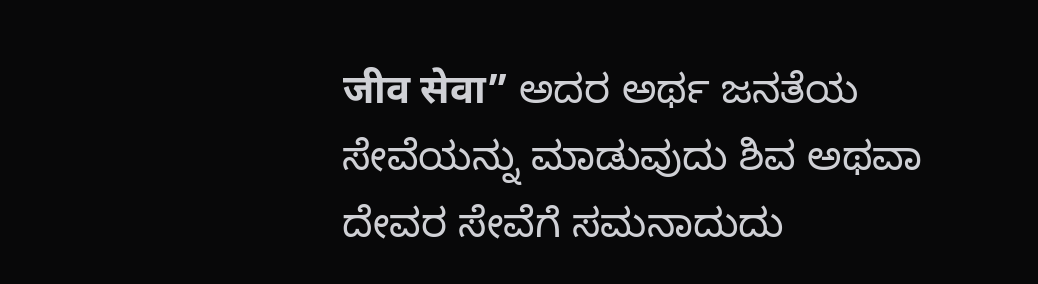जीव सेवा” ಅದರ ಅರ್ಥ ಜನತೆಯ ಸೇವೆಯನ್ನು ಮಾಡುವುದು ಶಿವ ಅಥವಾ ದೇವರ ಸೇವೆಗೆ ಸಮನಾದುದು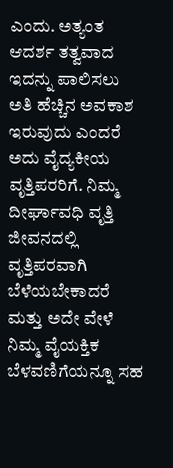ಎಂದು. ಅತ್ಯಂತ ಆದರ್ಶ ತತ್ವವಾದ ಇದನ್ನು ಪಾಲಿಸಲು ಅತಿ ಹೆಚ್ಚಿನ ಅವಕಾಶ ಇರುವುದು ಎಂದರೆ ಅದು ವೈದ್ಯಕೀಯ ವೃತ್ತಿಪರರಿಗೆ. ನಿಮ್ಮ ದೀರ್ಘಾವಧಿ ವೃತ್ತಿ ಜೀವನದಲ್ಲಿ ವೃತ್ತಿಪರವಾಗಿ ಬೆಳೆಯಬೇಕಾದರೆ ಮತ್ತು ಅದೇ ವೇಳೆ ನಿಮ್ಮ ವೈಯಕ್ತಿಕ ಬೆಳವಣಿಗೆಯನ್ನೂ ಸಹ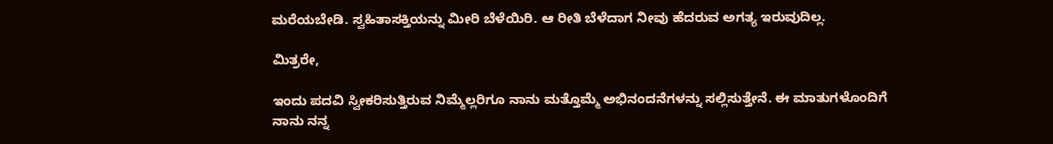ಮರೆಯಬೇಡಿ. ಸ್ವಹಿತಾಸಕ್ತಿಯನ್ನು ಮೀರಿ ಬೆಳೆಯಿರಿ. ಆ ರೀತಿ ಬೆಳೆದಾಗ ನೀವು ಹೆದರುವ ಅಗತ್ಯ ಇರುವುದಿಲ್ಲ.

ಮಿತ್ರರೇ,

ಇಂದು ಪದವಿ ಸ್ವೀಕರಿಸುತ್ತಿರುವ ನಿಮ್ಮೆಲ್ಲರಿಗೂ ನಾನು ಮತ್ತೊಮ್ಮೆ ಅಭಿನಂದನೆಗಳನ್ನು ಸಲ್ಲಿಸುತ್ತೇನೆ. ಈ ಮಾತುಗಳೊಂದಿಗೆ ನಾನು ನನ್ನ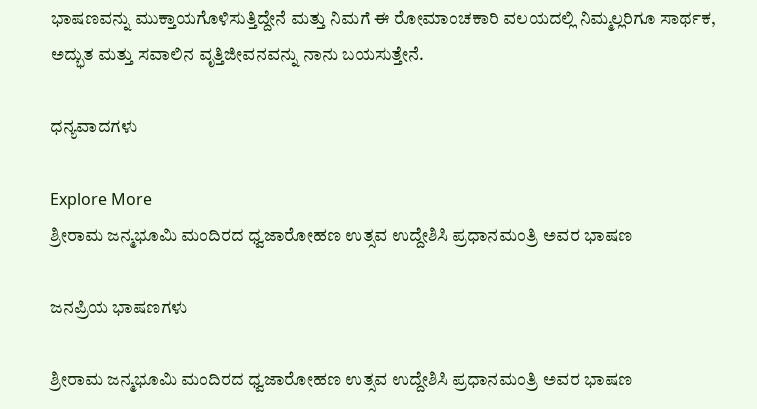ಭಾಷಣವನ್ನು ಮುಕ್ತಾಯಗೊಳಿಸುತ್ತಿದ್ದೇನೆ ಮತ್ತು ನಿಮಗೆ ಈ ರೋಮಾಂಚಕಾರಿ ವಲಯದಲ್ಲಿ ನಿಮ್ಮಲ್ಲರಿಗೂ ಸಾರ್ಥಕ, ಅದ್ಭುತ ಮತ್ತು ಸವಾಲಿನ ವೃತ್ತಿಜೀವನವನ್ನು ನಾನು ಬಯಸುತ್ತೇನೆ.

ಧನ್ಯವಾದಗಳು

Explore More
ಶ್ರೀರಾಮ ಜನ್ಮಭೂಮಿ ಮಂದಿರದ ಧ್ವಜಾರೋಹಣ ಉತ್ಸವ ಉದ್ದೇಶಿಸಿ ಪ್ರಧಾನಮಂತ್ರಿ ಅವರ ಭಾಷಣ

ಜನಪ್ರಿಯ ಭಾಷಣಗಳು

ಶ್ರೀರಾಮ ಜನ್ಮಭೂಮಿ ಮಂದಿರದ ಧ್ವಜಾರೋಹಣ ಉತ್ಸವ ಉದ್ದೇಶಿಸಿ ಪ್ರಧಾನಮಂತ್ರಿ ಅವರ ಭಾಷಣ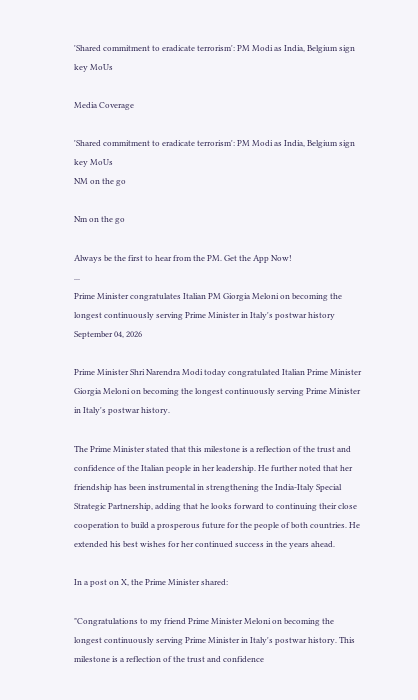'Shared commitment to eradicate terrorism': PM Modi as India, Belgium sign key MoUs

Media Coverage

'Shared commitment to eradicate terrorism': PM Modi as India, Belgium sign key MoUs
NM on the go

Nm on the go

Always be the first to hear from the PM. Get the App Now!
...
Prime Minister congratulates Italian PM Giorgia Meloni on becoming the longest continuously serving Prime Minister in Italy's postwar history
September 04, 2026

Prime Minister Shri Narendra Modi today congratulated Italian Prime Minister Giorgia Meloni on becoming the longest continuously serving Prime Minister in Italy's postwar history.

The Prime Minister stated that this milestone is a reflection of the trust and confidence of the Italian people in her leadership. He further noted that her friendship has been instrumental in strengthening the India-Italy Special Strategic Partnership, adding that he looks forward to continuing their close cooperation to build a prosperous future for the people of both countries. He extended his best wishes for her continued success in the years ahead.

In a post on X, the Prime Minister shared:

"Congratulations to my friend Prime Minister Meloni on becoming the longest continuously serving Prime Minister in Italy's postwar history. This milestone is a reflection of the trust and confidence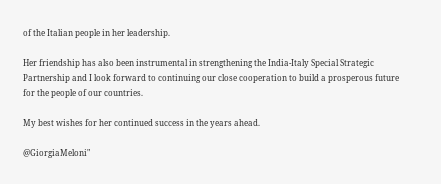of the Italian people in her leadership.

Her friendship has also been instrumental in strengthening the India-Italy Special Strategic
Partnership and I look forward to continuing our close cooperation to build a prosperous future for the people of our countries.

My best wishes for her continued success in the years ahead.

@GiorgiaMeloni"